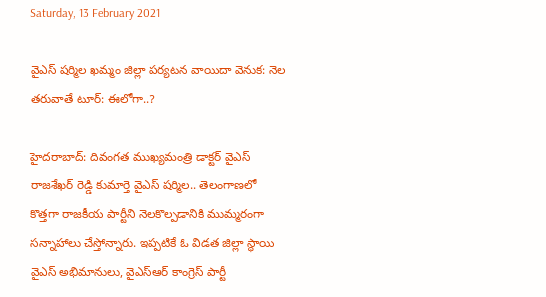Saturday, 13 February 2021

వైఎస్ షర్మిల ఖమ్మం జిల్లా పర్యటన వాయిదా వెనుక: నెల తరువాతే టూర్: ఈలోగా..?

హైదరాబాద్: దివంగత ముఖ్యమంత్రి డాక్టర్ వైఎస్ రాజశేఖర్ రెడ్డి కుమార్తె వైఎస్ షర్మిల.. తెలంగాణలో కొత్తగా రాజకీయ పార్టీని నెలకొల్పడానికి ముమ్మరంగా సన్నాహాలు చేస్తోన్నారు. ఇప్పటికే ఓ విడత జిల్లా స్థాయి వైఎస్ అభిమానులు, వైఎస్ఆర్ కాంగ్రెస్ పార్టీ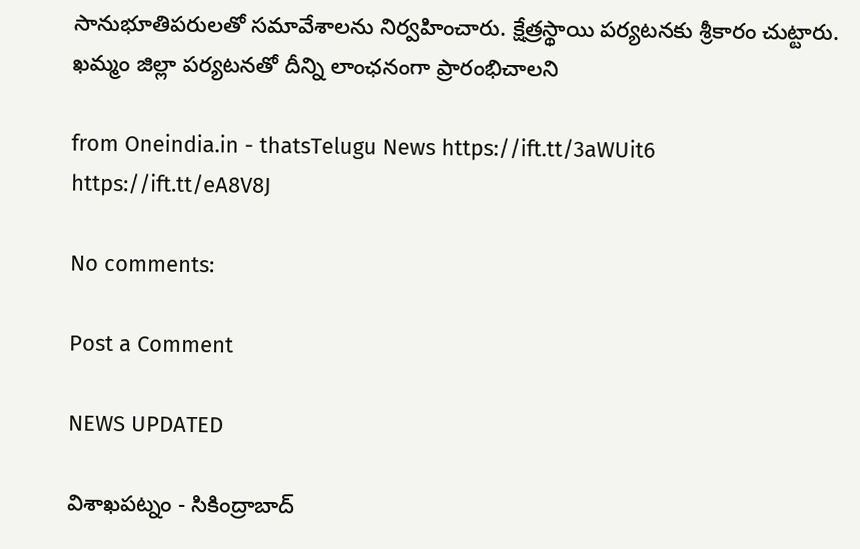సానుభూతిపరులతో సమావేశాలను నిర్వహించారు. క్షేత్రస్థాయి పర్యటనకు శ్రీకారం చుట్టారు. ఖమ్మం జిల్లా పర్యటనతో దీన్ని లాంఛనంగా ప్రారంభిచాలని

from Oneindia.in - thatsTelugu News https://ift.tt/3aWUit6
https://ift.tt/eA8V8J

No comments:

Post a Comment

NEWS UPDATED

విశాఖపట్నం - సికింద్రాబాద్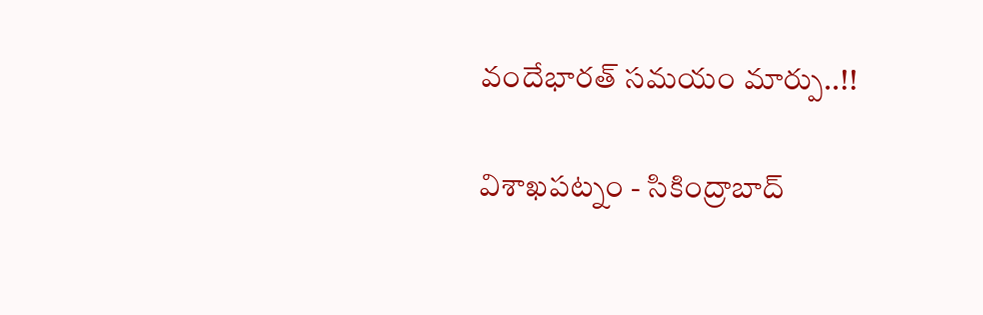వందేభారత్ సమయం మార్పు..!!

విశాఖపట్నం - సికింద్రాబాద్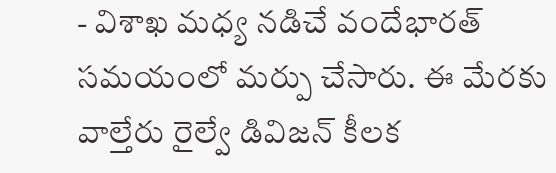- విశాఖ మధ్య నడిచే వందేభారత్ సమయంలో మర్పు చేసారు. ఈ మేరకు వాల్తేరు రైల్వే డివిజన్ కీలక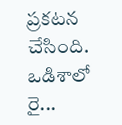ప్రకటన చేసింది. ఒడిశాలో రై...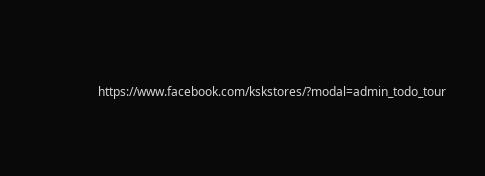https://www.facebook.com/kskstores/?modal=admin_todo_tour